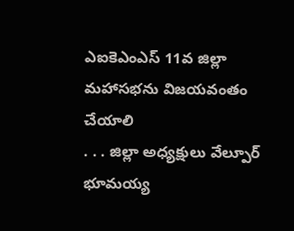ఎఐకెఎంఎస్ 11వ జిల్లా మహాసభను విజయవంతం చేయాలి
. . . జిల్లా అధ్యక్షులు వేల్పూర్ భూమయ్య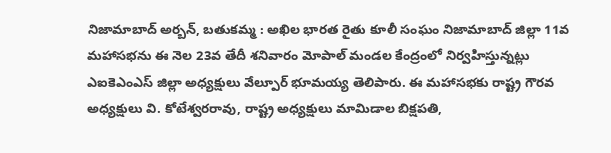నిజామాబాద్ అర్బన్, బతుకమ్మ : అఖిల భారత రైతు కూలీ సంఘం నిజామాబాద్ జిల్లా 11వ మహాసభను ఈ నెల 23వ తేదీ శనివారం మోపాల్ మండల కేంద్రంలో నిర్వహిస్తున్నట్లు ఎఐకెఎంఎస్ జిల్లా అధ్యక్షులు వేల్పూర్ భూమయ్య తెలిపారు. ఈ మహాసభకు రాష్ట్ర గౌరవ అధ్యక్షులు వి. కోటేశ్వరరావు, రాష్ట్ర అధ్యక్షులు మామిడాల బిక్షపతి,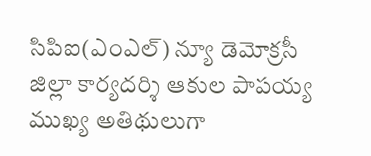సిపిఐ(ఎంఎల్) న్యూ డెమోక్రసీ జిల్లా కార్యదర్శి ఆకుల పాపయ్య ముఖ్య అతిథులుగా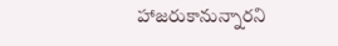హాజరుకానున్నారని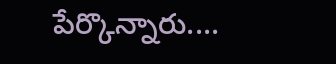పేర్కొన్నారు....